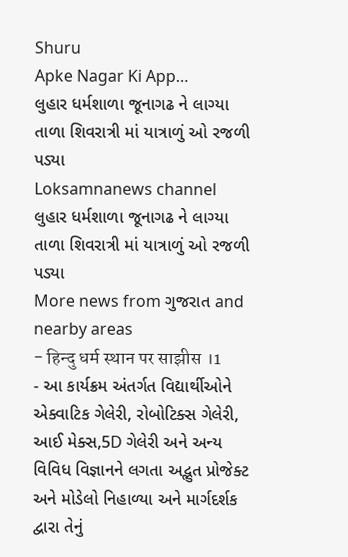Shuru
Apke Nagar Ki App…
લુહાર ધર્મશાળા જૂનાગઢ ને લાગ્યા તાળા શિવરાત્રી માં યાત્રાળું ઓ રજળી પડ્યા
Loksamnanews channel
લુહાર ધર્મશાળા જૂનાગઢ ને લાગ્યા તાળા શિવરાત્રી માં યાત્રાળું ઓ રજળી પડ્યા
More news from ગુજરાત and nearby areas
- हिन्दु धर्म स्थान पर साझीस ।1
- આ કાર્યક્રમ અંતર્ગત વિદ્યાર્થીઓને એક્વાટિક ગેલેરી, રોબોટિક્સ ગેલેરી, આઈ મેક્સ,5D ગેલેરી અને અન્ય વિવિધ વિજ્ઞાનને લગતા અદ્ભુત પ્રોજેક્ટ અને મોડેલો નિહાળ્યા અને માર્ગદર્શક દ્વારા તેનું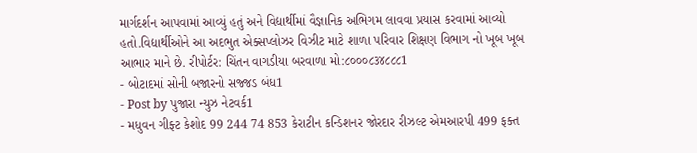માર્ગદર્શન આપવામાં આવ્યું હતું અને વિદ્યાર્થીમાં વૈજ્ઞાનિક અભિગમ લાવવા પ્રયાસ કરવામાં આવ્યો હતો.વિદ્યાર્થીઓને આ અદભુત એક્સપ્લોઝર વિઝીટ માટે શાળા પરિવાર શિક્ષણ વિભાગ નો ખૂબ ખૂબ આભાર માને છે. રીપોર્ટર: ચિંતન વાગડીયા બરવાળા મો:૮૦૦૦૮૩૪૮૮૮1
- બોટાદમાં સોની બજારનો સજ્જડ બંધ1
- Post by પુજારા ન્યુઝ નેટવર્ક1
- મધુવન ગીફ્ટ કેશોદ 99 244 74 853 કેરાટીન કન્ડિશનર જોરદાર રીઝલ્ટ એમઆરપી 499 ફક્ત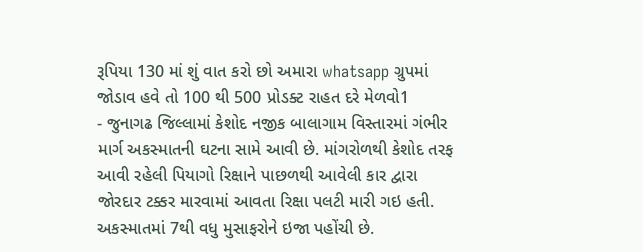રૂપિયા 130 માં શું વાત કરો છો અમારા whatsapp ગ્રુપમાં જોડાવ હવે તો 100 થી 500 પ્રોડક્ટ રાહત દરે મેળવો1
- જુનાગઢ જિલ્લામાં કેશોદ નજીક બાલાગામ વિસ્તારમાં ગંભીર માર્ગ અકસ્માતની ઘટના સામે આવી છે. માંગરોળથી કેશોદ તરફ આવી રહેલી પિયાગો રિક્ષાને પાછળથી આવેલી કાર દ્વારા જોરદાર ટક્કર મારવામાં આવતા રિક્ષા પલટી મારી ગઇ હતી. અકસ્માતમાં 7થી વધુ મુસાફરોને ઇજા પહોંચી છે.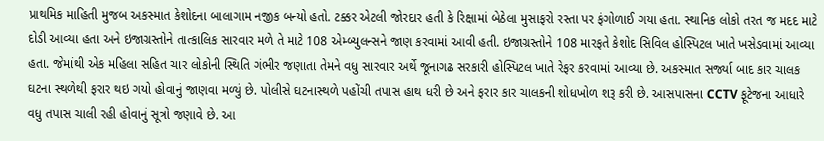પ્રાથમિક માહિતી મુજબ અકસ્માત કેશોદના બાલાગામ નજીક બન્યો હતો. ટક્કર એટલી જોરદાર હતી કે રિક્ષામાં બેઠેલા મુસાફરો રસ્તા પર ફંગોળાઈ ગયા હતા. સ્થાનિક લોકો તરત જ મદદ માટે દોડી આવ્યા હતા અને ઇજાગ્રસ્તોને તાત્કાલિક સારવાર મળે તે માટે 108 એમ્બ્યુલન્સને જાણ કરવામાં આવી હતી. ઇજાગ્રસ્તોને 108 મારફતે કેશોદ સિવિલ હોસ્પિટલ ખાતે ખસેડવામાં આવ્યા હતા. જેમાંથી એક મહિલા સહિત ચાર લોકોની સ્થિતિ ગંભીર જણાતા તેમને વધુ સારવાર અર્થે જૂનાગઢ સરકારી હોસ્પિટલ ખાતે રેફર કરવામાં આવ્યા છે. અકસ્માત સર્જ્યા બાદ કાર ચાલક ઘટના સ્થળેથી ફરાર થઇ ગયો હોવાનું જાણવા મળ્યું છે. પોલીસે ઘટનાસ્થળે પહોંચી તપાસ હાથ ધરી છે અને ફરાર કાર ચાલકની શોધખોળ શરૂ કરી છે. આસપાસના CCTV ફૂટેજના આધારે વધુ તપાસ ચાલી રહી હોવાનું સૂત્રો જણાવે છે. આ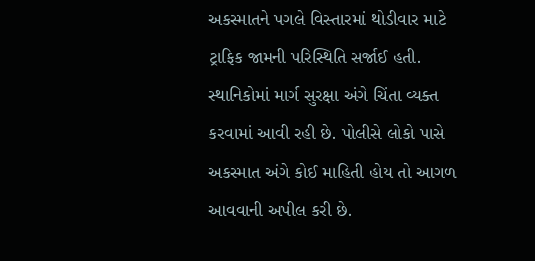અકસ્માતને પગલે વિસ્તારમાં થોડીવાર માટે ટ્રાફિક જામની પરિસ્થિતિ સર્જાઈ હતી. સ્થાનિકોમાં માર્ગ સુરક્ષા અંગે ચિંતા વ્યક્ત કરવામાં આવી રહી છે. પોલીસે લોકો પાસે અકસ્માત અંગે કોઈ માહિતી હોય તો આગળ આવવાની અપીલ કરી છે.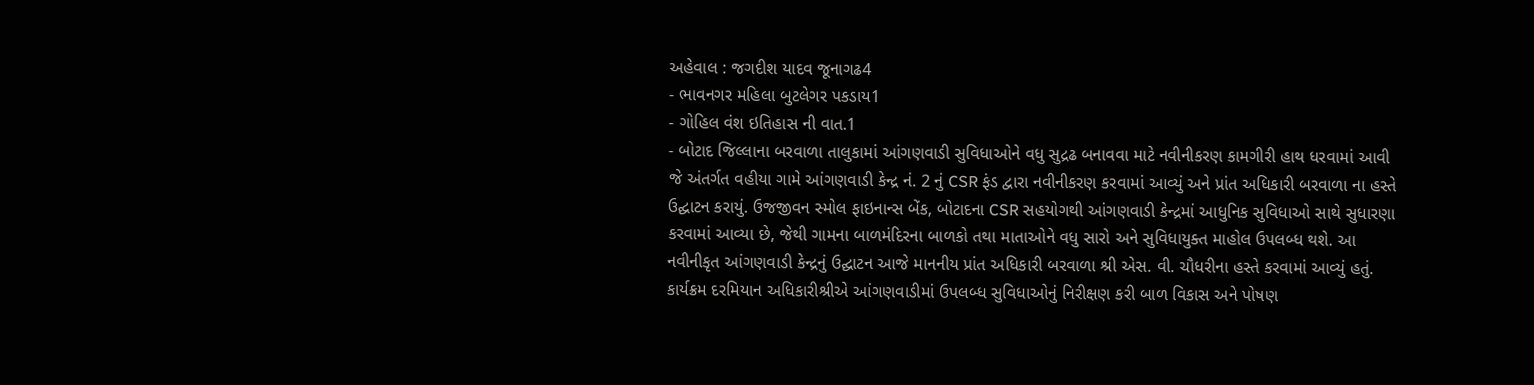અહેવાલ : જગદીશ યાદવ જૂનાગઢ4
- ભાવનગર મહિલા બુટલેગર પકડાય1
- ગોહિલ વંશ ઇતિહાસ ની વાત.1
- બોટાદ જિલ્લાના બરવાળા તાલુકામાં આંગણવાડી સુવિધાઓને વધુ સુદ્રઢ બનાવવા માટે નવીનીકરણ કામગીરી હાથ ધરવામાં આવી જે અંતર્ગત વહીયા ગામે આંગણવાડી કેન્દ્ર નં. 2 નું CSR ફંડ દ્વારા નવીનીકરણ કરવામાં આવ્યું અને પ્રાંત અધિકારી બરવાળા ના હસ્તે ઉદ્ઘાટન કરાયું. ઉજજીવન સ્મોલ ફાઇનાન્સ બેંક, બોટાદના CSR સહયોગથી આંગણવાડી કેન્દ્રમાં આધુનિક સુવિધાઓ સાથે સુધારણા કરવામાં આવ્યા છે, જેથી ગામના બાળમંદિરના બાળકો તથા માતાઓને વધુ સારો અને સુવિધાયુક્ત માહોલ ઉપલબ્ધ થશે. આ નવીનીકૃત આંગણવાડી કેન્દ્રનું ઉદ્ઘાટન આજે માનનીય પ્રાંત અધિકારી બરવાળા શ્રી એસ. વી. ચૌધરીના હસ્તે કરવામાં આવ્યું હતું. કાર્યક્રમ દરમિયાન અધિકારીશ્રીએ આંગણવાડીમાં ઉપલબ્ધ સુવિધાઓનું નિરીક્ષણ કરી બાળ વિકાસ અને પોષણ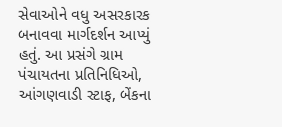સેવાઓને વધુ અસરકારક બનાવવા માર્ગદર્શન આપ્યું હતું. આ પ્રસંગે ગ્રામ પંચાયતના પ્રતિનિધિઓ, આંગણવાડી સ્ટાફ, બેંકના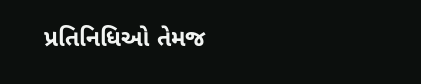પ્રતિનિધિઓ તેમજ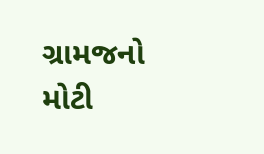ગ્રામજનો મોટી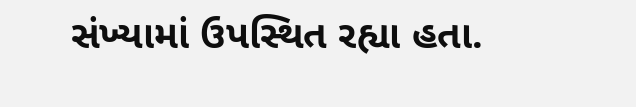સંખ્યામાં ઉપસ્થિત રહ્યા હતા.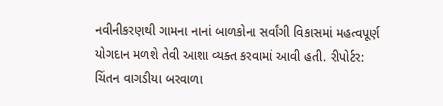નવીનીકરણથી ગામના નાનાં બાળકોના સર્વાંગી વિકાસમાં મહત્વપૂર્ણ યોગદાન મળશે તેવી આશા વ્યક્ત કરવામાં આવી હતી. રીપોર્ટર: ચિંતન વાગડીયા બરવાળા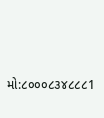મો:૮૦૦૦૮૩૪૮૮૮1